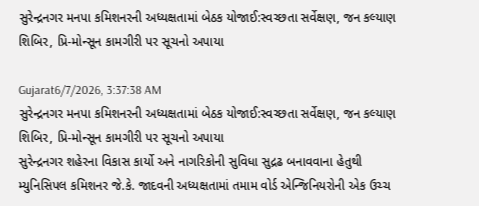સુરેન્દ્રનગર મનપા કમિશનરની અધ્યક્ષતામાં બેઠક યોજાઈ:સ્વચ્છતા સર્વેક્ષણ, જન કલ્યાણ શિબિર, પ્રિ-મોન્સૂન કામગીરી પર સૂચનો અપાયા

Gujarat6/7/2026, 3:37:38 AM
સુરેન્દ્રનગર મનપા કમિશનરની અધ્યક્ષતામાં બેઠક યોજાઈ:સ્વચ્છતા સર્વેક્ષણ, જન કલ્યાણ શિબિર, પ્રિ-મોન્સૂન કામગીરી પર સૂચનો અપાયા
સુરેન્દ્રનગર શહેરના વિકાસ કાર્યો અને નાગરિકોની સુવિધા સુદ્રઢ બનાવવાના હેતુથી મ્યુનિસિપલ કમિશનર જે.કે. જાદવની અધ્યક્ષતામાં તમામ વોર્ડ એન્જિનિયરોની એક ઉચ્ચ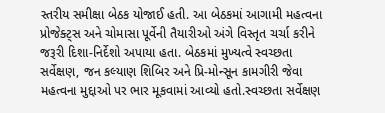સ્તરીય સમીક્ષા બેઠક યોજાઈ હતી. આ બેઠકમાં આગામી મહત્વના પ્રોજેક્ટ્સ અને ચોમાસા પૂર્વેની તૈયારીઓ અંગે વિસ્તૃત ચર્ચા કરીને જરૂરી દિશા-નિર્દેશો અપાયા હતા. બેઠકમાં મુખ્યત્વે સ્વચ્છતા સર્વેક્ષણ, જન કલ્યાણ શિબિર અને પ્રિ-મોન્સૂન કામગીરી જેવા મહત્વના મુદ્દાઓ પર ભાર મૂકવામાં આવ્યો હતો.સ્વચ્છતા સર્વેક્ષણ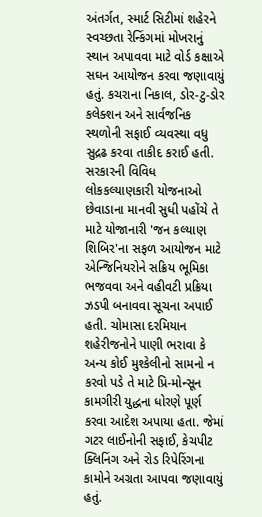અંતર્ગત, સ્માર્ટ સિટીમાં શહેરને સ્વચ્છતા રેન્કિંગમાં મોખરાનું સ્થાન અપાવવા માટે વોર્ડ કક્ષાએ સઘન આયોજન કરવા જણાવાયું હતું. કચરાના નિકાલ, ડોર-ટુ-ડોર કલેક્શન અને સાર્વજનિક સ્થળોની સફાઈ વ્યવસ્થા વધુ સુદ્રઢ કરવા તાકીદ કરાઈ હતી. સરકારની વિવિધ લોકકલ્યાણકારી યોજનાઓ છેવાડાના માનવી સુધી પહોંચે તે માટે યોજાનારી 'જન કલ્યાણ શિબિર'ના સફળ આયોજન માટે એન્જિનિયરોને સક્રિય ભૂમિકા ભજવવા અને વહીવટી પ્રક્રિયા ઝડપી બનાવવા સૂચના અપાઈ હતી. ચોમાસા દરમિયાન શહેરીજનોને પાણી ભરાવા કે અન્ય કોઈ મુશ્કેલીનો સામનો ન કરવો પડે તે માટે પ્રિ-મોન્સૂન કામગીરી યુદ્ધના ધોરણે પૂર્ણ કરવા આદેશ અપાયા હતા. જેમાં ગટર લાઈનોની સફાઈ, કેચપીટ ક્લિનિંગ અને રોડ રિપેરિંગના કામોને અગ્રતા આપવા જણાવાયું હતું.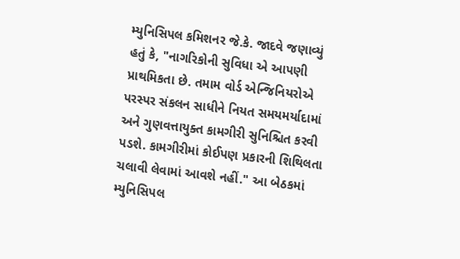મ્યુનિસિપલ કમિશનર જે.કે. જાદવે જણાવ્યું હતું કે, "નાગરિકોની સુવિધા એ આપણી પ્રાથમિકતા છે. તમામ વોર્ડ એન્જિનિયરોએ પરસ્પર સંકલન સાધીને નિયત સમયમર્યાદામાં અને ગુણવત્તાયુક્ત કામગીરી સુનિશ્ચિત કરવી પડશે. કામગીરીમાં કોઈપણ પ્રકારની શિથિલતા ચલાવી લેવામાં આવશે નહીં." આ બેઠકમાં મ્યુનિસિપલ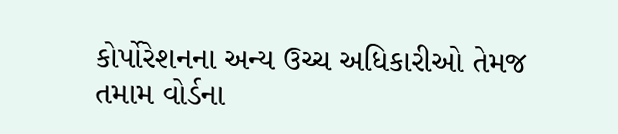કોર્પોરેશનના અન્ય ઉચ્ચ અધિકારીઓ તેમજ તમામ વોર્ડના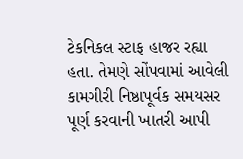ટેકનિકલ સ્ટાફ હાજર રહ્યા હતા. તેમણે સોંપવામાં આવેલી કામગીરી નિષ્ઠાપૂર્વક સમયસર પૂર્ણ કરવાની ખાતરી આપી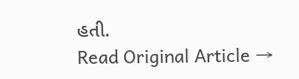હતી.
Read Original Article →